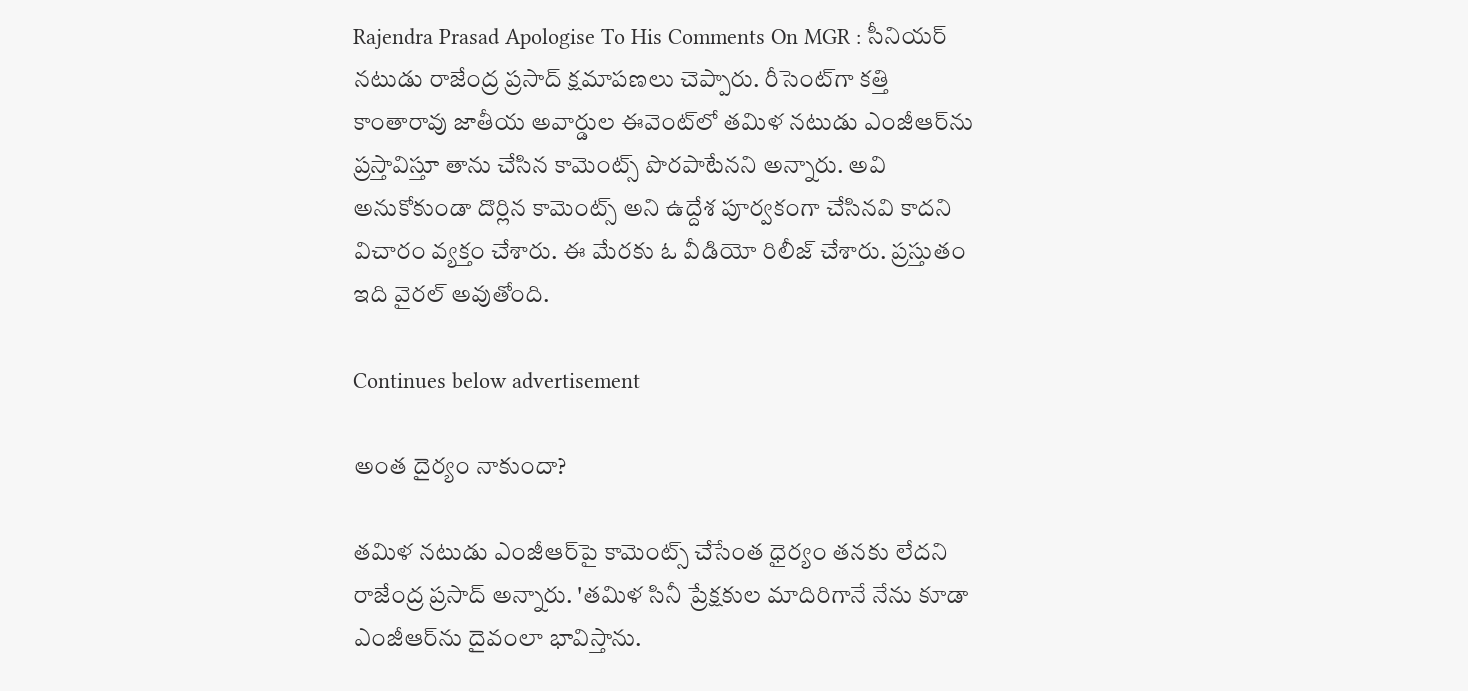Rajendra Prasad Apologise To His Comments On MGR : సీనియర్ నటుడు రాజేంద్ర ప్రసాద్ క్షమాపణలు చెప్పారు. రీసెంట్‌గా కత్తి కాంతారావు జాతీయ అవార్డుల ఈవెంట్‌లో తమిళ నటుడు ఎంజీఆర్‌ను ప్రస్తావిస్తూ తాను చేసిన కామెంట్స్ పొరపాటేనని అన్నారు. అవి అనుకోకుండా దొర్లిన కామెంట్స్ అని ఉద్దేశ పూర్వకంగా చేసినవి కాదని విచారం వ్యక్తం చేశారు. ఈ మేరకు ఓ వీడియో రిలీజ్ చేశారు. ప్రస్తుతం ఇది వైరల్ అవుతోంది.

Continues below advertisement

అంత దైర్యం నాకుందా?

తమిళ నటుడు ఎంజీఆర్‌పై కామెంట్స్ చేసేంత ధైర్యం తనకు లేదని రాజేంద్ర ప్రసాద్ అన్నారు. 'తమిళ సినీ ప్రేక్షకుల మాదిరిగానే నేను కూడా ఎంజీఆర్‌ను దైవంలా భావిస్తాను.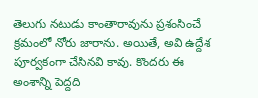తెలుగు నటుడు కాంతారావును ప్రశంసించే క్రమంలో నోరు జారాను. అయితే, అవి ఉద్దేశ పూర్వకంగా చేసినవి కావు. కొందరు ఈ అంశాన్ని పెద్దది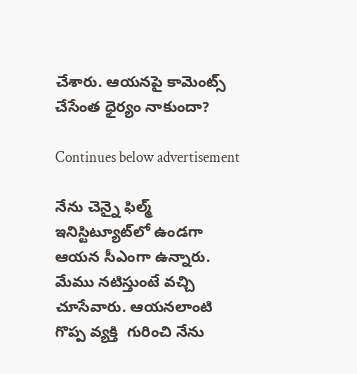చేశారు. ఆయనపై కామెంట్స్ చేసేంత ధైర్యం నాకుందా?

Continues below advertisement

నేను చెన్నై ఫిల్మ్ ఇనిస్టిట్యూట్‌లో ఉండగా ఆయన సీఎంగా ఉన్నారు. మేము నటిస్తుంటే వచ్చి చూసేవారు. ఆయనలాంటి గొప్ప వ్యక్తి  గురించి నేను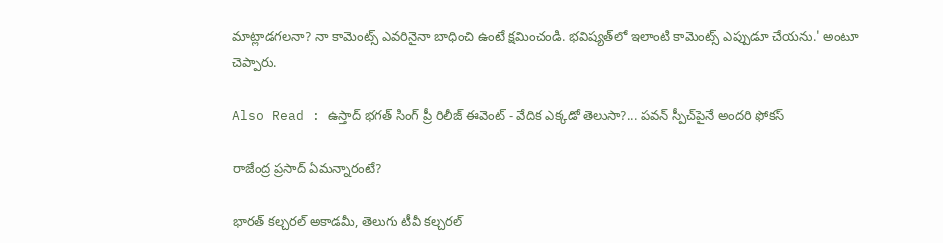మాట్లాడగలనా? నా కామెంట్స్ ఎవరినైనా బాధించి ఉంటే క్షమించండి. భవిష్యత్‌లో ఇలాంటి కామెంట్స్ ఎప్పుడూ చేయను.' అంటూ చెప్పారు.

Also Read : ఉస్తాద్ భగత్ సింగ్ ప్రీ రిలీజ్ ఈవెంట్ - వేదిక ఎక్కడో తెలుసా?... పవన్ స్పీచ్‌పైనే అందరి ఫోకస్

రాజేంద్ర ప్రసాద్ ఏమన్నారంటే?

భారత్ కల్చరల్ అకాడమీ, తెలుగు టీవీ కల్చరల్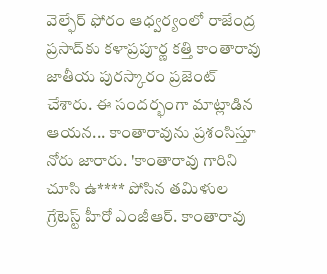వెల్ఫేర్ ఫోరం ఆధ్వర్యంలో రాజేంద్ర ప్రసాద్‌కు కళాప్రపూర్ణ కత్తి కాంతారావు జాతీయ పురస్కారం ప్రజెంట్ చేశారు. ఈ సందర్భంగా మాట్లాడిన ఆయన... కాంతారావును ప్రశంసిస్తూ నోరు జారారు. 'కాంతారావు గారిని చూసి ఉ**** పోసిన తమిళుల గ్రేటెస్ట్ హీరో ఎంజీఆర్. కాంతారావు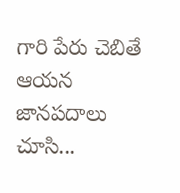గారి పేరు చెబితే ఆయన జానపదాలు చూసి...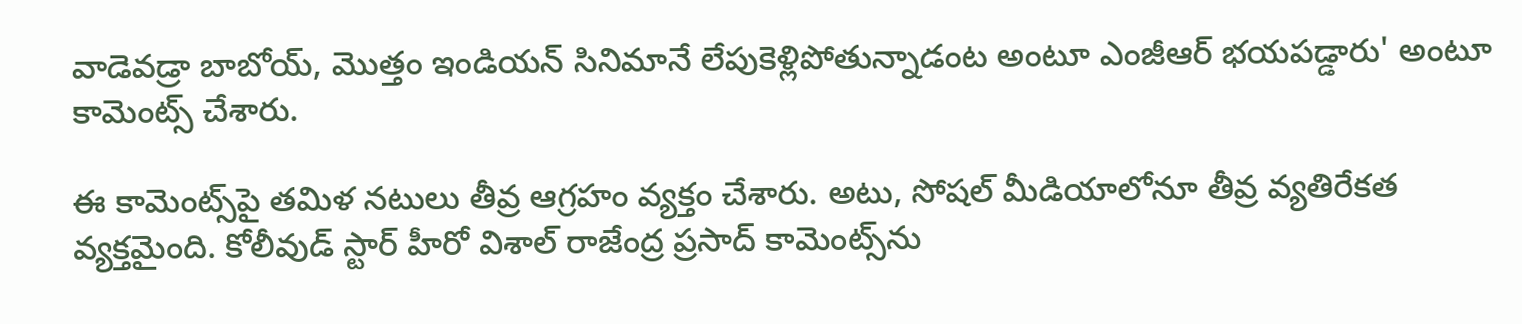వాడెవడ్రా బాబోయ్, మొత్తం ఇండియన్ సినిమానే లేపుకెళ్లిపోతున్నాడంట అంటూ ఎంజీఆర్ భయపడ్డారు' అంటూ కామెంట్స్ చేశారు.

ఈ కామెంట్స్‌పై తమిళ నటులు తీవ్ర ఆగ్రహం వ్యక్తం చేశారు. అటు, సోషల్ మీడియాలోనూ తీవ్ర వ్యతిరేకత వ్యక్తమైంది. కోలీవుడ్ స్టార్ హీరో విశాల్ రాజేంద్ర ప్రసాద్ కామెంట్స్‌ను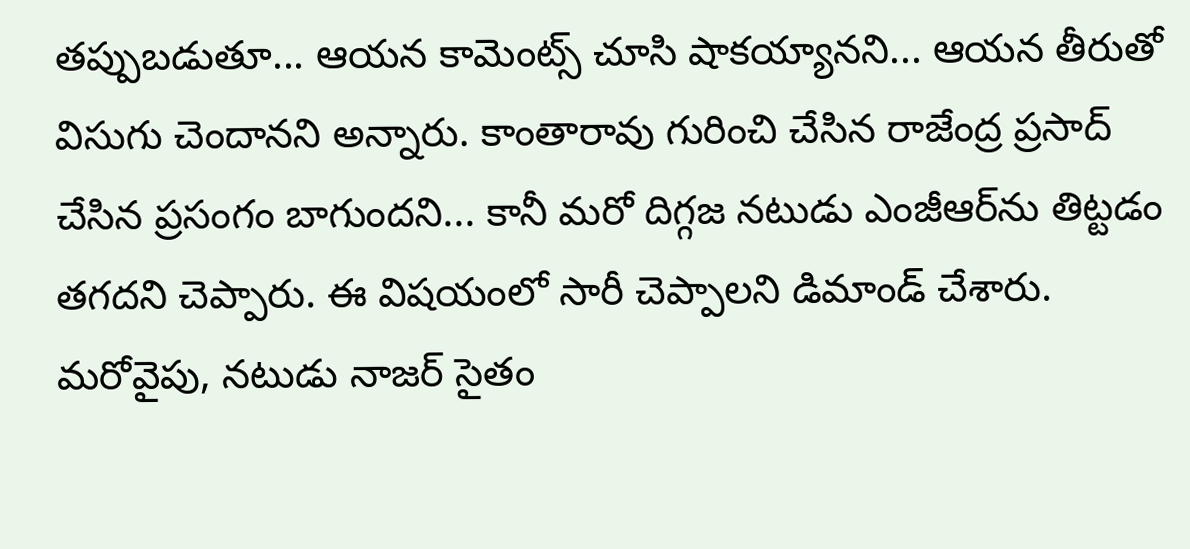తప్పుబడుతూ... ఆయన కామెంట్స్ చూసి షాకయ్యానని... ఆయన తీరుతో విసుగు చెందానని అన్నారు. కాంతారావు గురించి చేసిన రాజేంద్ర ప్రసాద్ చేసిన ప్రసంగం బాగుందని... కానీ మరో దిగ్గజ నటుడు ఎంజీఆర్‌ను తిట్టడం తగదని చెప్పారు. ఈ విషయంలో సారీ చెప్పాలని డిమాండ్ చేశారు. మరోవైపు, నటుడు నాజర్ సైతం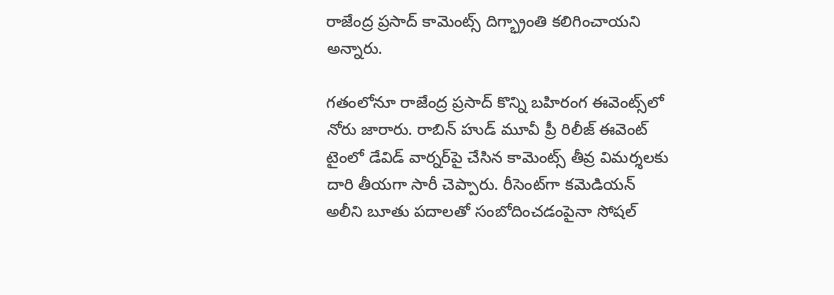రాజేంద్ర ప్రసాద్ కామెంట్స్ దిగ్భ్రాంతి కలిగించాయని అన్నారు.

గతంలోనూ రాజేంద్ర ప్రసాద్ కొన్ని బహిరంగ ఈవెంట్స్‌లో నోరు జారారు. రాబిన్ హుడ్ మూవీ ప్రీ రిలీజ్ ఈవెంట్ టైంలో డేవిడ్ వార్నర్‌పై చేసిన కామెంట్స్ తీవ్ర విమర్శలకు దారి తీయగా సారీ చెప్పారు. రీసెంట్‌గా కమెడియన్ అలీని బూతు పదాలతో సంబోదించడంపైనా సోషల్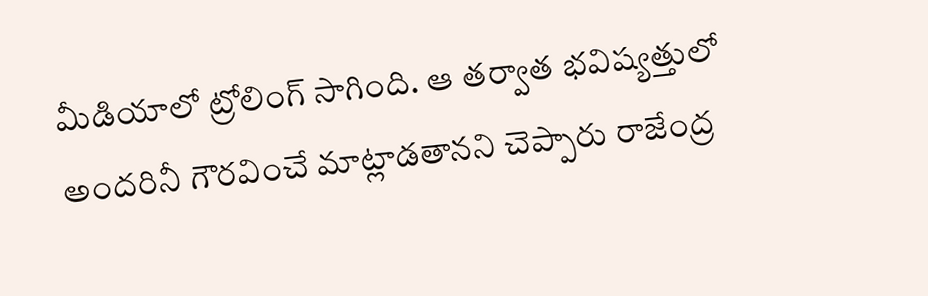మీడియాలో ట్రోలింగ్ సాగింది. ఆ తర్వాత భవిష్యత్తులో అందరినీ గౌరవించే మాట్లాడతానని చెప్పారు రాజేంద్ర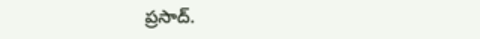ప్రసాద్.